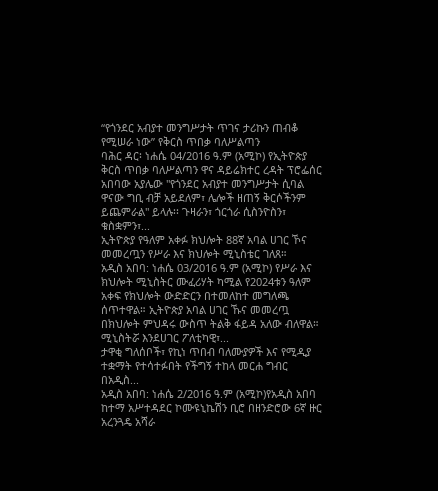“የጎንደር አብያተ መንግሥታት ጥገና ታሪኩን ጠብቆ የሚሠራ ነው” የቅርስ ጥበቃ ባለሥልጣን
ባሕር ዳር፡ ነሐሴ 04/2016 ዓ.ም (አሚኮ) የኢትዮጵያ ቅርስ ጥበቃ ባለሥልጣን ዋና ዳይሬክተር ረዳት ፕሮፌሰር አበባው አያሌው "የጎንደር አብያተ መንግሥታት ሲባል ዋናው ግቢ ብቻ አይደለም፣ ሌሎች ዘጠኝ ቅርሶችንም ይጨምራል" ይላሉ፡፡ ጉዛራን፣ ጎርጎራ ሲስንዮስን፣ ቁስቋምን፣...
ኢትዮጵያ የዓለም አቀፉ ክህሎት 88ኛ አባል ሀገር ኾና መመረጧን የሥራ እና ክህሎት ሚኒስቴር ገለጸ።
አዲስ አበባ: ነሐሴ 03/2016 ዓ.ም (አሚኮ) የሥራ እና ክህሎት ሚኒስትር ሙፈሪሃት ካሚል የ2024ቱን ዓለም አቀፍ የክህሎት ውድድርን በተመለከተ መግለጫ ሰጥተዋል። ኢትዮጵያ አባል ሀገር ኹና መመረጧ በክህሎት ምህዳሩ ውስጥ ትልቅ ፋይዳ አለው ብለዋል።
ሚኒስትሯ እንደሀገር ፖለቲካዊ፣...
ታዋቂ ግለሰቦች፣ የኪነ ጥበብ ባለሙያዎች እና የሚዲያ ተቋማት የተሳተፉበት የችግኝ ተከላ መርሐ ግብር በአዲስ...
አዲስ አበባ: ነሐሴ 2/2016 ዓ.ም (አሚኮ)የአዲስ አበባ ከተማ አሥተዳደር ኮሙዩኒኬሽን ቢሮ በዘንድሮው 6ኛ ዙር አረንጓዴ አሻራ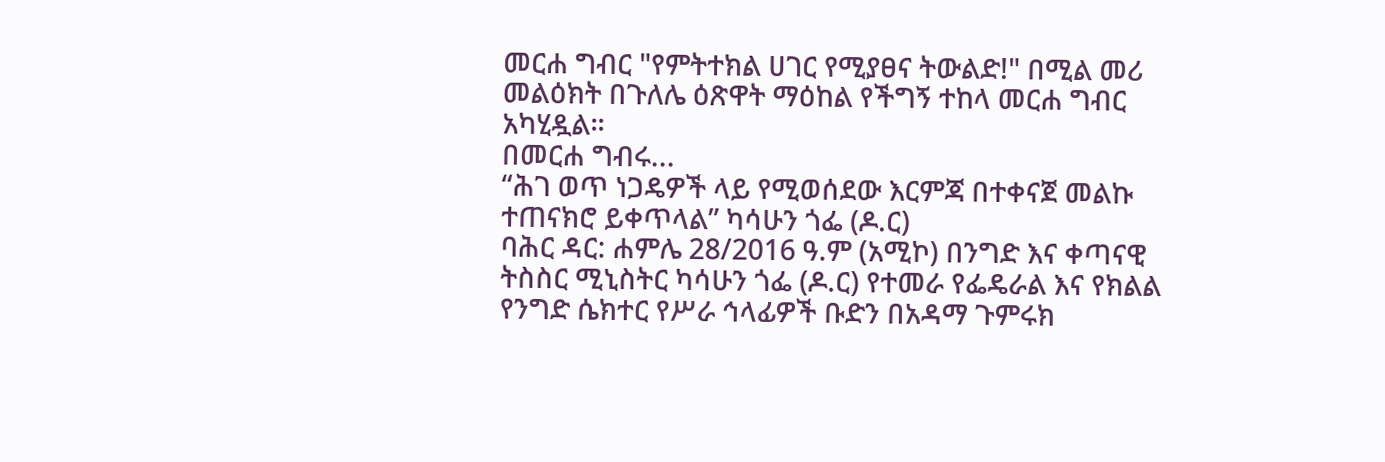መርሐ ግብር "የምትተክል ሀገር የሚያፀና ትውልድ!" በሚል መሪ መልዕክት በጉለሌ ዕጽዋት ማዕከል የችግኝ ተከላ መርሐ ግብር አካሂዷል፡፡
በመርሐ ግብሩ...
“ሕገ ወጥ ነጋዴዎች ላይ የሚወሰደው እርምጃ በተቀናጀ መልኩ ተጠናክሮ ይቀጥላል” ካሳሁን ጎፌ (ዶ.ር)
ባሕር ዳር: ሐምሌ 28/2016 ዓ.ም (አሚኮ) በንግድ እና ቀጣናዊ ትስስር ሚኒስትር ካሳሁን ጎፌ (ዶ.ር) የተመራ የፌዴራል እና የክልል የንግድ ሴክተር የሥራ ኅላፊዎች ቡድን በአዳማ ጉምሩክ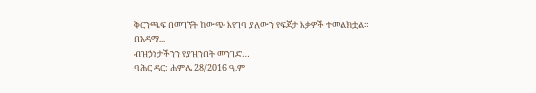ቅርንጫፍ በመገኘት ከውጭ እየገባ ያለውን የፍጆታ እቃዎች ተመልክቷል።
በአዳማ...
ብዝኃነታችንን የያዝንበት መንገድ…
ባሕር ዳር: ሐምሌ 28/2016 ዓ.ም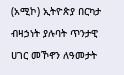(አሚኮ) ኢትዮጵያ በርካታ ብዛኃነት ያሉባት ጥንታዊ ሀገር መኾኖን ለዓመታት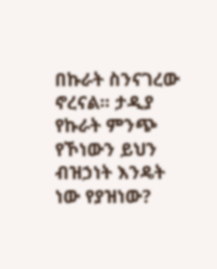በኩራት ስንናገረው ኖረናል፡፡ ታዲያ የኩራት ምንጭ የኾነውን ይህን ብዝኃነት እንዴት ነው የያዝነው?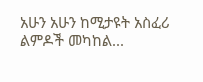አሁን አሁን ከሚታዩት አስፈሪ ልምዶች መካከል...